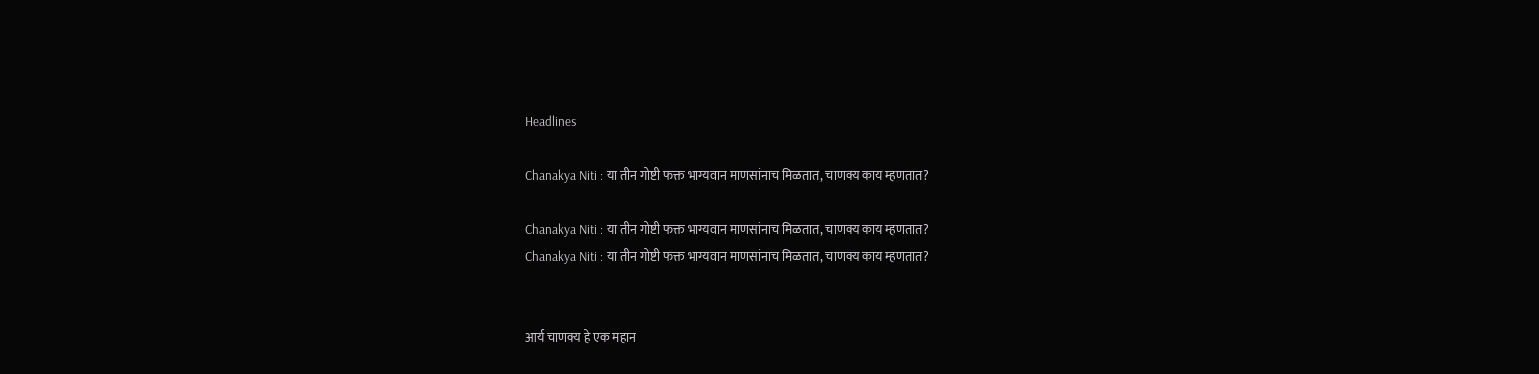Headlines

Chanakya Niti : या तीन गोष्टी फक्त भाग्यवान माणसांनाच मिळतात, चाणक्य काय म्हणतात?

Chanakya Niti : या तीन गोष्टी फक्त भाग्यवान माणसांनाच मिळतात, चाणक्य काय म्हणतात?
Chanakya Niti : या तीन गोष्टी फक्त भाग्यवान माणसांनाच मिळतात, चाणक्य काय म्हणतात?


आर्य चाणक्य हे एक महान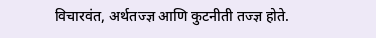विचारवंत, अर्थतज्ज्ञ आणि कुटनीती तज्ज्ञ होते.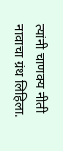त्यांनी चाणक्य नीती नावाचा ग्रंथ लिहिला.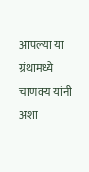आपल्या या ग्रंथामध्ये चाणक्य यांनी अशा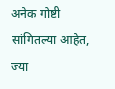अनेक गोष्टी सांगितल्या आहेत, ज्या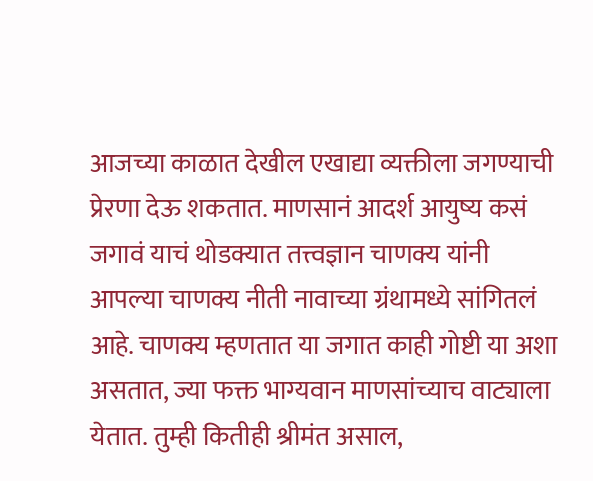आजच्या काळात देखील एखाद्या व्यक्तीला जगण्याची प्रेरणा देऊ शकतात. माणसानं आदर्श आयुष्य कसं जगावं याचं थोडक्यात तत्त्वज्ञान चाणक्य यांनी आपल्या चाणक्य नीती नावाच्या ग्रंथामध्ये सांगितलं आहे. चाणक्य म्हणतात या जगात काही गोष्टी या अशा असतात, ज्या फक्त भाग्यवान माणसांच्याच वाट्याला येतात. तुम्ही कितीही श्रीमंत असाल,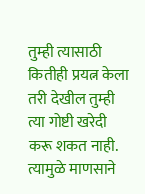तुम्ही त्यासाठी कितीही प्रयत्न केला तरी देखील तुम्ही त्या गोष्टी खरेदी करू शकत नाही. त्यामुळे माणसाने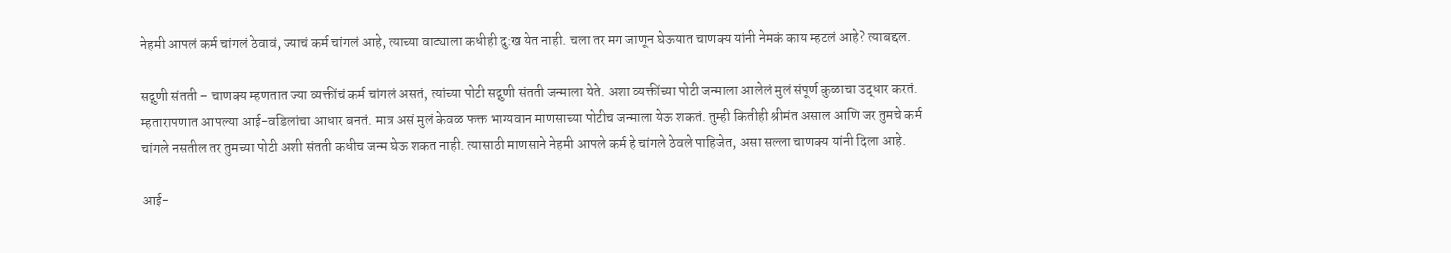नेहमी आपलं कर्म चांगलं ठेवावं, ज्याचं कर्म चांगलं आहे, त्याच्या वाट्याला कधीही दु:ख येत नाही. चला तर मग जाणून घेऊयात चाणक्य यांनी नेमकं काय म्हटलं आहे? त्याबद्दल.

सद्गुणी संतती – चाणक्य म्हणतात ज्या व्यक्तींचं कर्म चांगलं असतं, त्यांच्या पोटी सद्गुणी संतती जन्माला येते. अशा व्यक्तींच्या पोटी जन्माला आलेलं मुलं संपूर्ण कुळाचा उद्धार करतं. म्हतारापणात आपल्या आई-वडिलांचा आधार बनतं. मात्र असं मुलं केवळ फक्त भाग्यवान माणसाच्या पोटीच जन्माला येऊ शकतं. तुम्ही कितीही श्रीमंत असाल आणि जर तुमचे कर्म चांगले नसतील तर तुमच्या पोटी अशी संतती कधीच जन्म घेऊ शकत नाही. त्यासाठी माणसाने नेहमी आपले कर्म हे चांगले ठेवले पाहिजेत, असा सल्ला चाणक्य यांनी दिला आहे.

आई-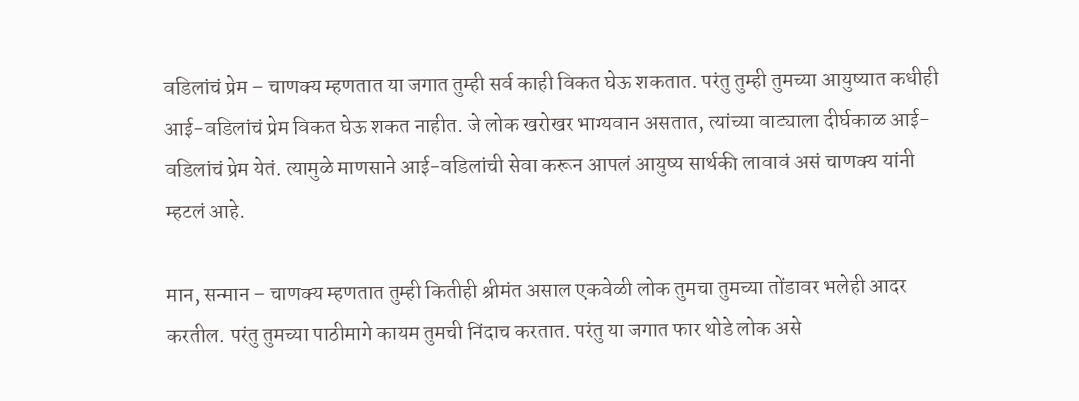वडिलांचं प्रेम – चाणक्य म्हणतात या जगात तुम्ही सर्व काही विकत घेऊ शकतात. परंतु तुम्ही तुमच्या आयुष्यात कधीही आई-वडिलांचं प्रेम विकत घेऊ शकत नाहीत. जे लोक खरोखर भाग्यवान असतात, त्यांच्या वाट्याला दीर्घकाळ आई-वडिलांचं प्रेम येतं. त्यामुळे माणसाने आई-वडिलांची सेवा करून आपलं आयुष्य सार्थकी लावावं असं चाणक्य यांनी म्हटलं आहे.

मान, सन्मान – चाणक्य म्हणतात तुम्ही कितीही श्रीमंत असाल एकवेळी लोक तुमचा तुमच्या तोंडावर भलेही आदर करतील. परंतु तुमच्या पाठीमागे कायम तुमची निंदाच करतात. परंतु या जगात फार थोडे लोक असे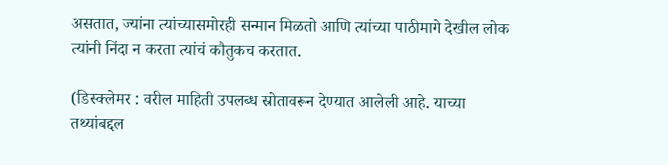असतात, ज्यांना त्यांच्यासमोरही सन्मान मिळतो आणि त्यांच्या पाठीमागे देखील लोक त्यांनी निंदा न करता त्यांचं कौतुकच करतात.

(डिस्क्लेमर : वरील माहिती उपलब्ध स्रोतावरून देण्यात आलेली आहे. याच्या तथ्यांबद्दल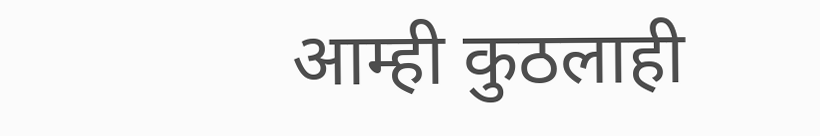आम्ही कुठलाही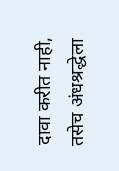दावा करीत नाही, तसेच अंधश्रद्धेला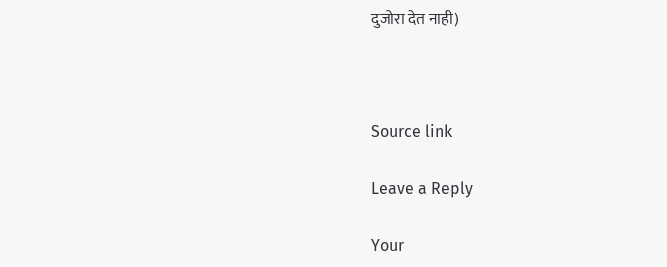दुजोरा देत नाही)



Source link

Leave a Reply

Your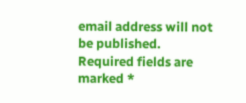email address will not be published. Required fields are marked *